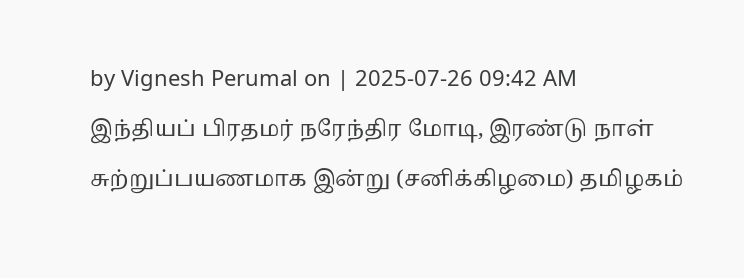by Vignesh Perumal on | 2025-07-26 09:42 AM
இந்தியப் பிரதமர் நரேந்திர மோடி, இரண்டு நாள் சுற்றுப்பயணமாக இன்று (சனிக்கிழமை) தமிழகம்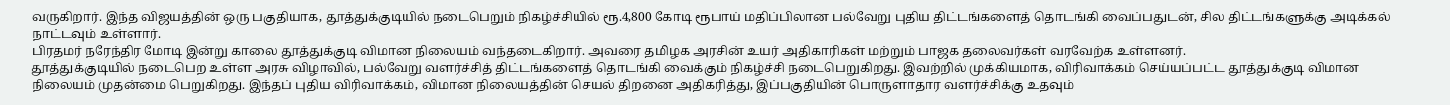வருகிறார். இந்த விஜயத்தின் ஒரு பகுதியாக, தூத்துக்குடியில் நடைபெறும் நிகழ்ச்சியில் ரூ.4,800 கோடி ரூபாய் மதிப்பிலான பல்வேறு புதிய திட்டங்களைத் தொடங்கி வைப்பதுடன், சில திட்டங்களுக்கு அடிக்கல் நாட்டவும் உள்ளார்.
பிரதமர் நரேந்திர மோடி இன்று காலை தூத்துக்குடி விமான நிலையம் வந்தடைகிறார். அவரை தமிழக அரசின் உயர் அதிகாரிகள் மற்றும் பாஜக தலைவர்கள் வரவேற்க உள்ளனர்.
தூத்துக்குடியில் நடைபெற உள்ள அரசு விழாவில், பல்வேறு வளர்ச்சித் திட்டங்களைத் தொடங்கி வைக்கும் நிகழ்ச்சி நடைபெறுகிறது. இவற்றில் முக்கியமாக, விரிவாக்கம் செய்யப்பட்ட தூத்துக்குடி விமான நிலையம் முதன்மை பெறுகிறது. இந்தப் புதிய விரிவாக்கம், விமான நிலையத்தின் செயல் திறனை அதிகரித்து, இப்பகுதியின் பொருளாதார வளர்ச்சிக்கு உதவும்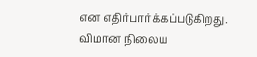என எதிர்பார்க்கப்படுகிறது.
விமான நிலைய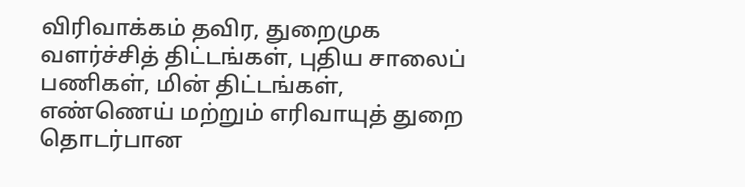விரிவாக்கம் தவிர, துறைமுக வளர்ச்சித் திட்டங்கள், புதிய சாலைப் பணிகள், மின் திட்டங்கள், எண்ணெய் மற்றும் எரிவாயுத் துறை தொடர்பான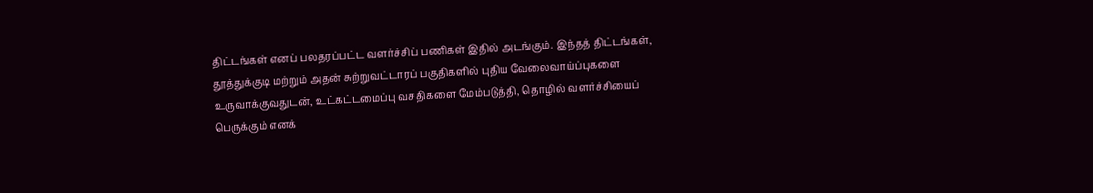திட்டங்கள் எனப் பலதரப்பட்ட வளர்ச்சிப் பணிகள் இதில் அடங்கும். இந்தத் திட்டங்கள், தூத்துக்குடி மற்றும் அதன் சுற்றுவட்டாரப் பகுதிகளில் புதிய வேலைவாய்ப்புகளை உருவாக்குவதுடன், உட்கட்டமைப்பு வசதிகளை மேம்படுத்தி, தொழில் வளர்ச்சியைப் பெருக்கும் எனக்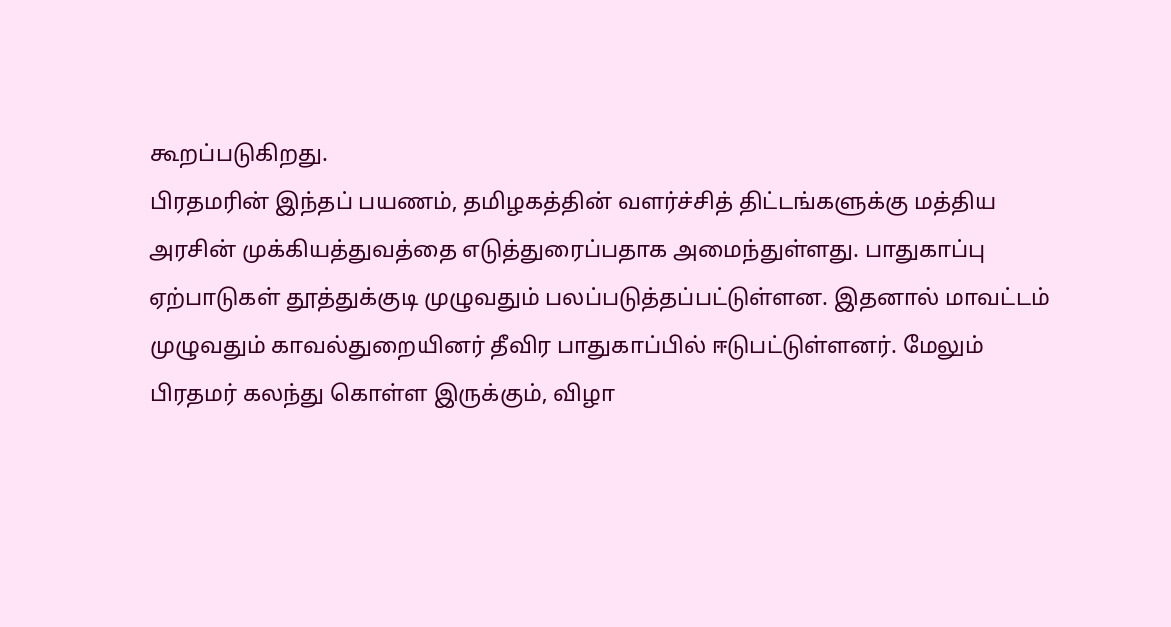கூறப்படுகிறது.
பிரதமரின் இந்தப் பயணம், தமிழகத்தின் வளர்ச்சித் திட்டங்களுக்கு மத்திய அரசின் முக்கியத்துவத்தை எடுத்துரைப்பதாக அமைந்துள்ளது. பாதுகாப்பு ஏற்பாடுகள் தூத்துக்குடி முழுவதும் பலப்படுத்தப்பட்டுள்ளன. இதனால் மாவட்டம் முழுவதும் காவல்துறையினர் தீவிர பாதுகாப்பில் ஈடுபட்டுள்ளனர். மேலும் பிரதமர் கலந்து கொள்ள இருக்கும், விழா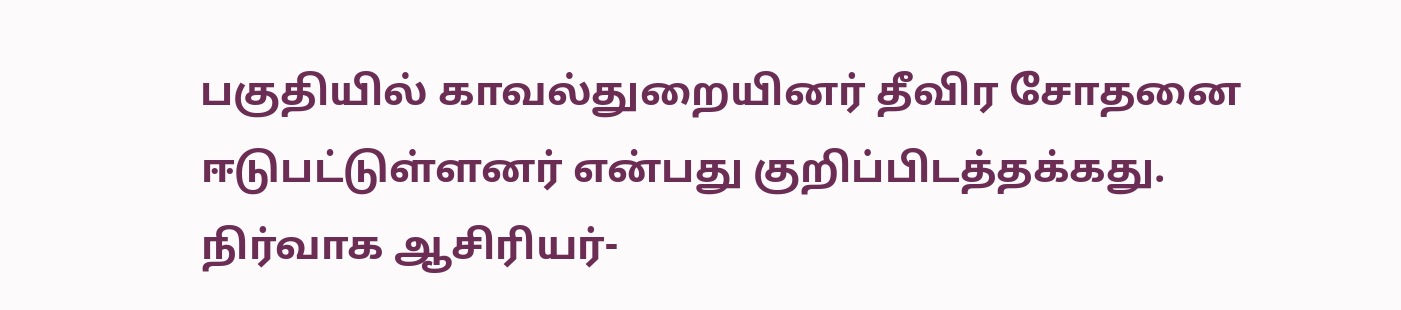பகுதியில் காவல்துறையினர் தீவிர சோதனை ஈடுபட்டுள்ளனர் என்பது குறிப்பிடத்தக்கது.
நிர்வாக ஆசிரியர்-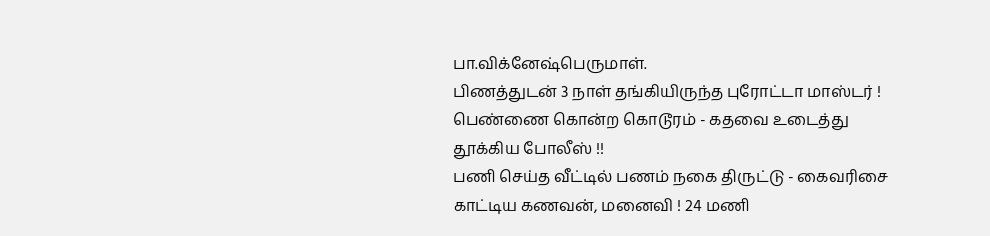பா.விக்னேஷ்பெருமாள்.
பிணத்துடன் 3 நாள் தங்கியிருந்த புரோட்டா மாஸ்டர் ! பெண்ணை கொன்ற கொடூரம் - கதவை உடைத்து தூக்கிய போலீஸ் !!
பணி செய்த வீட்டில் பணம் நகை திருட்டு - கைவரிசை காட்டிய கணவன், மனைவி ! 24 மணி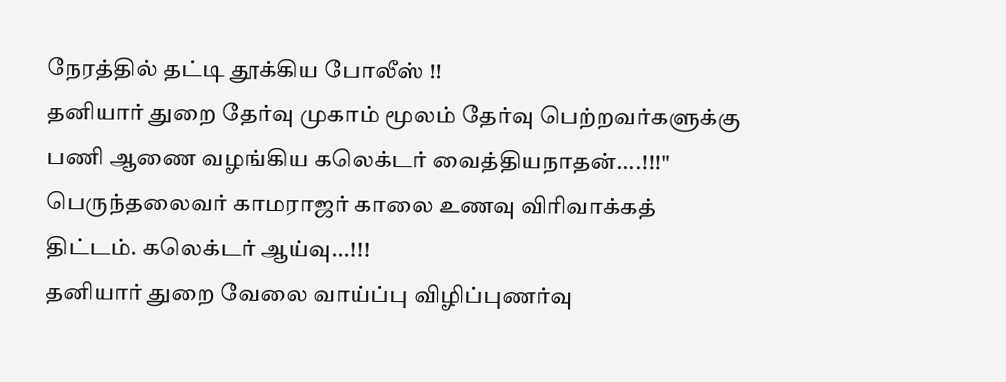நேரத்தில் தட்டி தூக்கிய போலீஸ் !!
தனியார் துறை தேர்வு முகாம் மூலம் தேர்வு பெற்றவர்களுக்கு பணி ஆணை வழங்கிய கலெக்டர் வைத்தியநாதன்....!!!"
பெருந்தலைவர் காமராஜர் காலை உணவு விரிவாக்கத் திட்டம். கலெக்டர் ஆய்வு...!!!
தனியார் துறை வேலை வாய்ப்பு விழிப்புணர்வு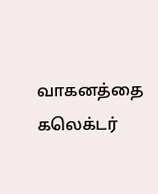வாகனத்தை கலெக்டர்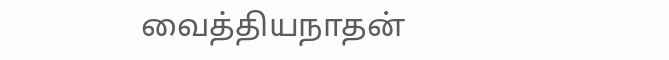வைத்தியநாதன்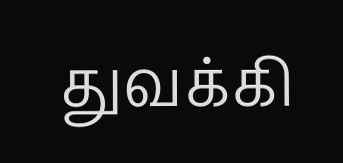துவக்கி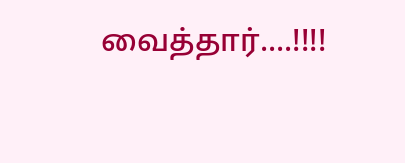வைத்தார்....!!!!